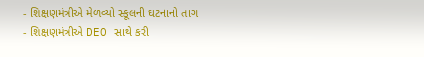- શિક્ષણમંત્રીએ મેળવ્યો સ્કૂલની ઘટનાનો તાગ
- શિક્ષણમંત્રીએ DEO સાથે કરી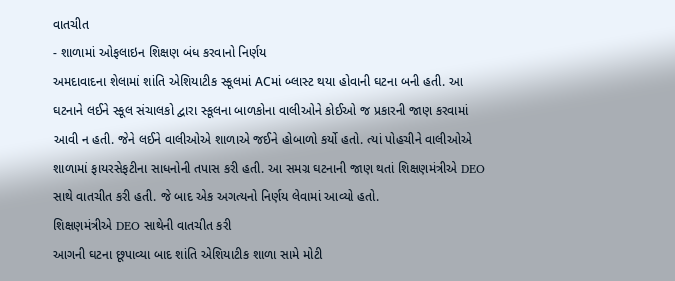વાતચીત
- શાળામાં ઓફલાઇન શિક્ષણ બંધ કરવાનો નિર્ણય
અમદાવાદના શેલામાં શાંતિ એશિયાટીક સ્કૂલમાં ACમાં બ્લાસ્ટ થયા હોવાની ઘટના બની હતી. આ ઘટનાને લઈને સ્કૂલ સંચાલકો દ્વારા સ્કૂલના બાળકોના વાલીઓને કોઈઓ જ પ્રકારની જાણ કરવામાં આવી ન હતી. જેને લઈને વાલીઓએ શાળાએ જઈને હોબાળો કર્યો હતો. ત્યાં પોહચીને વાલીઓએ શાળામાં ફાયરસેફટીના સાધનોની તપાસ કરી હતી. આ સમગ્ર ઘટનાની જાણ થતાં શિક્ષણમંત્રીએ DEO સાથે વાતચીત કરી હતી. જે બાદ એક અગત્યનો નિર્ણય લેવામાં આવ્યો હતો.
શિક્ષણમંત્રીએ DEO સાથેની વાતચીત કરી
આગની ઘટના છૂપાવ્યા બાદ શાંતિ એશિયાટીક શાળા સામે મોટી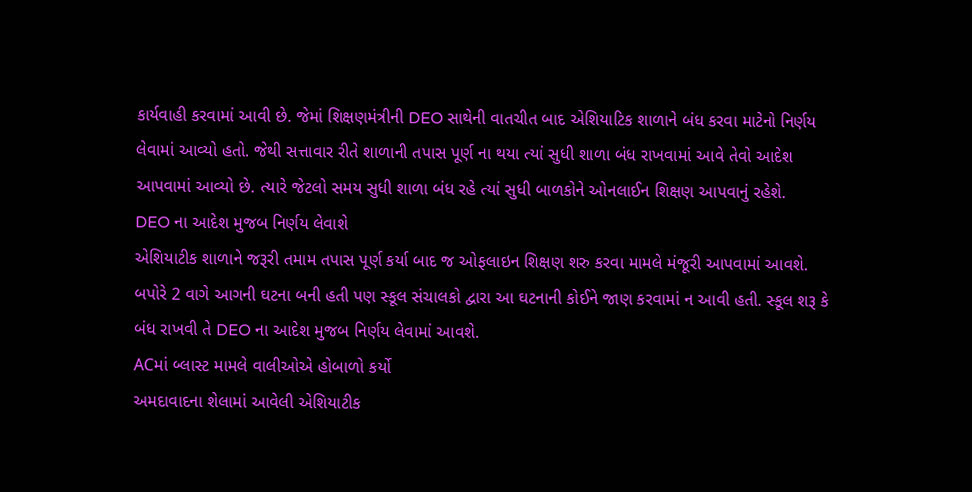કાર્યવાહી કરવામાં આવી છે. જેમાં શિક્ષણમંત્રીની DEO સાથેની વાતચીત બાદ એશિયાટિક શાળાને બંધ કરવા માટેનો નિર્ણય લેવામાં આવ્યો હતો. જેથી સત્તાવાર રીતે શાળાની તપાસ પૂર્ણ ના થયા ત્યાં સુધી શાળા બંધ રાખવામાં આવે તેવો આદેશ આપવામાં આવ્યો છે. ત્યારે જેટલો સમય સુધી શાળા બંધ રહે ત્યાં સુધી બાળકોને ઓનલાઈન શિક્ષણ આપવાનું રહેશે.
DEO ના આદેશ મુજબ નિર્ણય લેવાશે
એશિયાટીક શાળાને જરૂરી તમામ તપાસ પૂર્ણ કર્યા બાદ જ ઓફલાઇન શિક્ષણ શરુ કરવા મામલે મંજૂરી આપવામાં આવશે. બપોરે 2 વાગે આગની ઘટના બની હતી પણ સ્કૂલ સંચાલકો દ્વારા આ ઘટનાની કોઈને જાણ કરવામાં ન આવી હતી. સ્કૂલ શરૂ કે બંધ રાખવી તે DEO ના આદેશ મુજબ નિર્ણય લેવામાં આવશે.
ACમાં બ્લાસ્ટ મામલે વાલીઓએ હોબાળો કર્યો
અમદાવાદના શેલામાં આવેલી એશિયાટીક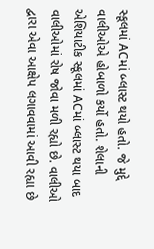સ્કૂલમાં ACમાં બ્લાસ્ટ થયો હતો. જે મુદ્દે વાલીઓએ હોબાળો કર્યો હતો. શેલાની એશિયાટીક સ્કૂલમાં ACમાં બ્લાસ્ટ થયા બાદ વાલીઓમાં રોષ જોવા મળી રહ્યો છે. વાલીઓ દ્વારા એવા આક્ષેપ લગાવવામાં આવી રહ્યા છે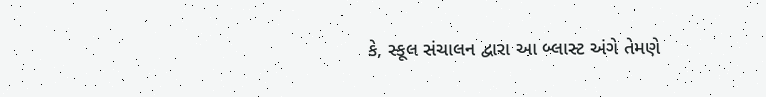કે, સ્કૂલ સંચાલન દ્વારા આ બ્લાસ્ટ અંગે તેમણે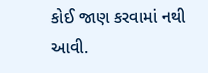કોઈ જાણ કરવામાં નથી આવી.